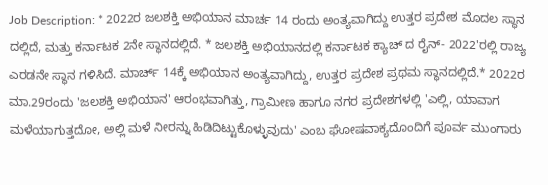Job Description: * 2022ರ ಜಲಶಕ್ತಿ ಅಭಿಯಾನ ಮಾರ್ಚ 14 ರಂದು ಅಂತ್ಯವಾಗಿದ್ದು ಉತ್ತರ ಪ್ರದೇಶ ಮೊದಲ ಸ್ಥಾನ ದಲ್ಲಿದೆ, ಮತ್ತು ಕರ್ನಾಟಕ 2ನೇ ಸ್ಥಾನದಲ್ಲಿದೆ. * ಜಲಶಕ್ತಿ ಅಭಿಯಾನದಲ್ಲಿ ಕರ್ನಾಟಕ ಕ್ಯಾಚ್ ದ ರೈನ್- 2022'ರಲ್ಲಿ ರಾಜ್ಯ ಎರಡನೇ ಸ್ಥಾನ ಗಳಿಸಿದೆ. ಮಾರ್ಚ್ 14ಕ್ಕೆ ಅಭಿಯಾನ ಅಂತ್ಯವಾಗಿದ್ದು, ಉತ್ತರ ಪ್ರದೇಶ ಪ್ರಥಮ ಸ್ಥಾನದಲ್ಲಿದೆ.* 2022ರ ಮಾ.29ರಂದು 'ಜಲಶಕ್ತಿ ಅಭಿಯಾನ' ಆರಂಭವಾಗಿತ್ತು, ಗ್ರಾಮೀಣ ಹಾಗೂ ನಗರ ಪ್ರದೇಶಗಳಲ್ಲಿ 'ಎಲ್ಲಿ, ಯಾವಾಗ ಮಳೆಯಾಗುತ್ತದೋ, ಅಲ್ಲಿ ಮಳೆ ನೀರನ್ನು ಹಿಡಿದಿಟ್ಟುಕೊಳ್ಳುವುದು' ಎಂಬ ಘೋಷವಾಕ್ಯದೊಂದಿಗೆ ಪೂರ್ವ ಮುಂಗಾರು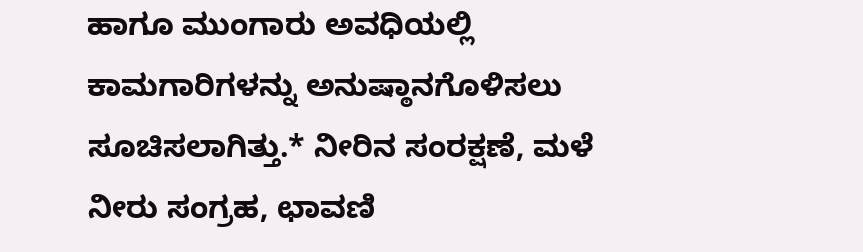ಹಾಗೂ ಮುಂಗಾರು ಅವಧಿಯಲ್ಲಿ ಕಾಮಗಾರಿಗಳನ್ನು ಅನುಷ್ಠಾನಗೊಳಿಸಲು ಸೂಚಿಸಲಾಗಿತ್ತು.* ನೀರಿನ ಸಂರಕ್ಷಣೆ, ಮಳೆ ನೀರು ಸಂಗ್ರಹ, ಛಾವಣಿ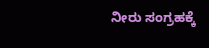ನೀರು ಸಂಗ್ರಹಕ್ಕೆ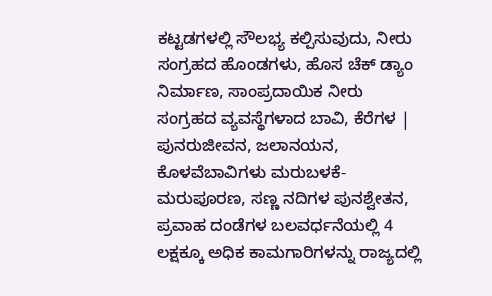ಕಟ್ಟಡಗಳಲ್ಲಿ ಸೌಲಭ್ಯ ಕಲ್ಪಿಸುವುದು, ನೀರು ಸಂಗ್ರಹದ ಹೊಂಡಗಳು, ಹೊಸ ಚೆಕ್ ಡ್ಯಾಂ ನಿರ್ಮಾಣ, ಸಾಂಪ್ರದಾಯಿಕ ನೀರು ಸಂಗ್ರಹದ ವ್ಯವಸ್ಥೆಗಳಾದ ಬಾವಿ, ಕೆರೆಗಳ | ಪುನರುಜೀವನ, ಜಲಾನಯನ, ಕೊಳವೆಬಾವಿಗಳು ಮರುಬಳಕೆ-ಮರುಪೂರಣ, ಸಣ್ಣ ನದಿಗಳ ಪುನಶ್ವೇತನ, ಪ್ರವಾಹ ದಂಡೆಗಳ ಬಲವರ್ಧನೆಯಲ್ಲಿ 4 ಲಕ್ಷಕ್ಕೂ ಅಧಿಕ ಕಾಮಗಾರಿಗಳನ್ನು ರಾಜ್ಯದಲ್ಲಿ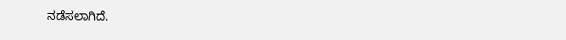ನಡೆಸಲಾಗಿದೆ.